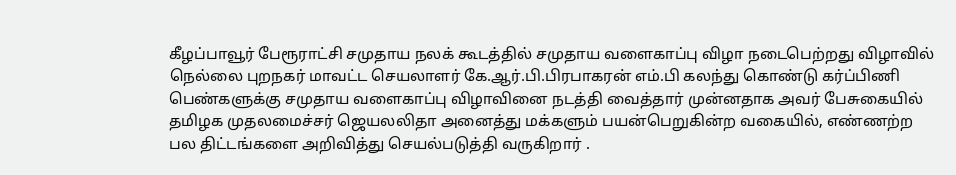கீழப்பாவூர் பேரூராட்சி சமுதாய நலக் கூடத்தில் சமுதாய வளைகாப்பு விழா நடைபெற்றது விழாவில் நெல்லை புறநகர் மாவட்ட செயலாளர் கே.ஆர்.பி.பிரபாகரன் எம்.பி கலந்து கொண்டு கர்ப்பிணி பெண்களுக்கு சமுதாய வளைகாப்பு விழாவினை நடத்தி வைத்தார் முன்னதாக அவர் பேசுகையில் தமிழக முதலமைச்சர் ஜெயலலிதா அனைத்து மக்களும் பயன்பெறுகின்ற வகையில், எண்ணற்ற பல திட்டங்களை அறிவித்து செயல்படுத்தி வருகிறார் .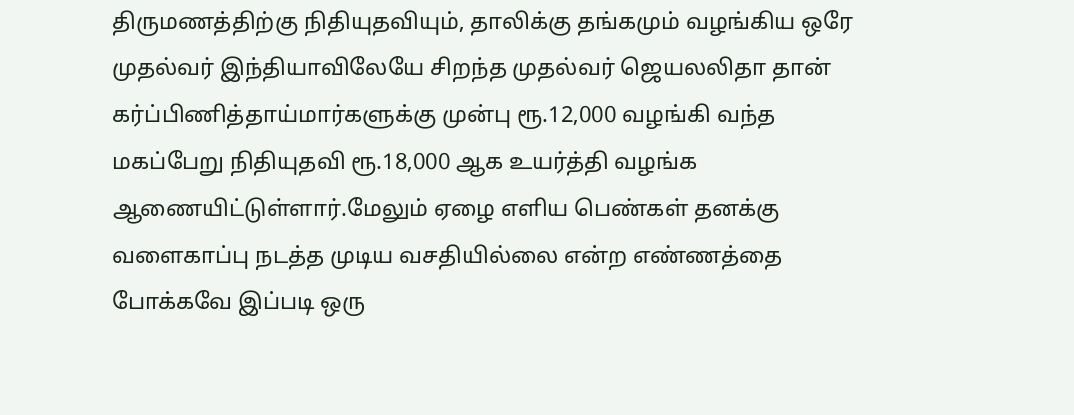திருமணத்திற்கு நிதியுதவியும், தாலிக்கு தங்கமும் வழங்கிய ஒரே முதல்வர் இந்தியாவிலேயே சிறந்த முதல்வர் ஜெயலலிதா தான் கர்ப்பிணித்தாய்மார்களுக்கு முன்பு ரூ.12,000 வழங்கி வந்த மகப்பேறு நிதியுதவி ரூ.18,000 ஆக உயர்த்தி வழங்க ஆணையிட்டுள்ளார்.மேலும் ஏழை எளிய பெண்கள் தனக்கு வளைகாப்பு நடத்த முடிய வசதியில்லை என்ற எண்ணத்தை போக்கவே இப்படி ஒரு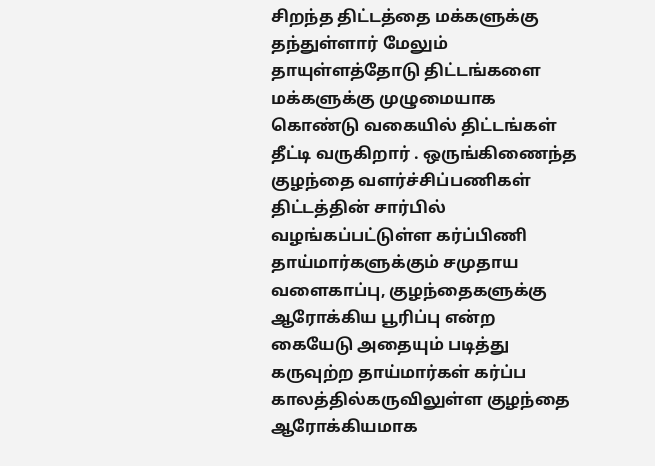சிறந்த திட்டத்தை மக்களுக்கு தந்துள்ளார் மேலும் தாயுள்ளத்தோடு திட்டங்களை மக்களுக்கு முழுமையாக கொண்டு வகையில் திட்டங்கள் தீட்டி வருகிறார் . ஒருங்கிணைந்த குழந்தை வளர்ச்சிப்பணிகள் திட்டத்தின் சார்பில் வழங்கப்பட்டுள்ள கர்ப்பிணி தாய்மார்களுக்கும் சமுதாய வளைகாப்பு, குழந்தைகளுக்கு ஆரோக்கிய பூரிப்பு என்ற கையேடு அதையும் படித்து கருவுற்ற தாய்மார்கள் கர்ப்ப காலத்தில்கருவிலுள்ள குழந்தை ஆரோக்கியமாக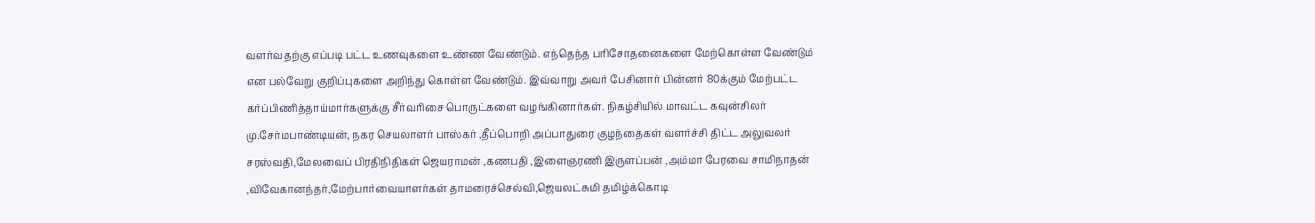வளர்வதற்கு எப்படி பட்ட உணவுகளை உண்ண வேண்டும். எந்தெந்த பரிசோதனைகளை மேற்கொள்ள வேண்டும் என பல்வேறு குறிப்புகளை அறிந்து கொள்ள வேண்டும். இவ்வாறு அவர் பேசினார் பின்னர் 80க்கும் மேற்பட்ட கர்ப்பிணித்தாய்மார்களுக்கு சீர்வரிசை பொருட்களை வழங்கினார்கள். நிகழ்சியில் மாவட்ட கவுன்சிலர் மு.சேர்மபாண்டியன், நகர செயலாளர் பாஸ்கர் ,தீப்பொறி அப்பாதுரை குழந்தைகள் வளர்ச்சி திட்ட அலுவலர் சரஸ்வதி,மேலவைப் பிரதிநிதிகள் ஜெயராமன் ,கணபதி ,இளைஞரணி இருளப்பன் ,அம்மா பேரவை சாமிநாதன் ,விவேகானந்தர்,மேற்பார்வையாளர்கள் தாமரைச்செல்வி,ஜெயலட்சுமி தமிழ்க்கொடி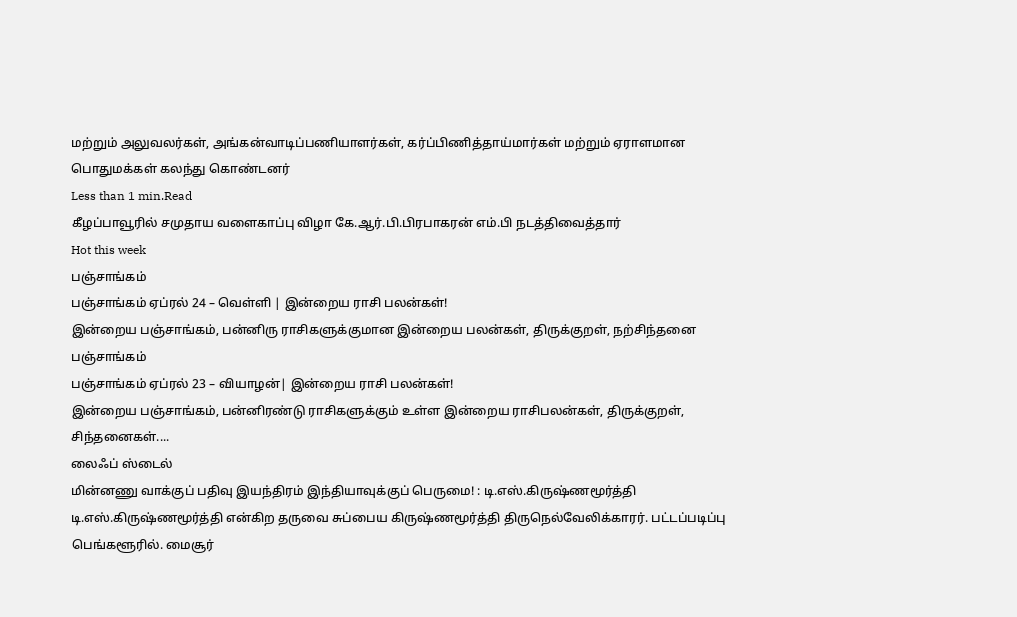மற்றும் அலுவலர்கள், அங்கன்வாடிப்பணியாளர்கள், கர்ப்பிணித்தாய்மார்கள் மற்றும் ஏராளமான பொதுமக்கள் கலந்து கொண்டனர்
Less than 1 min.Read
கீழப்பாவூரில் சமுதாய வளைகாப்பு விழா கே.ஆர்.பி.பிரபாகரன் எம்.பி நடத்திவைத்தார்
Hot this week
பஞ்சாங்கம்
பஞ்சாங்கம் ஏப்ரல் 24 – வெள்ளி | இன்றைய ராசி பலன்கள்!
இன்றைய பஞ்சாங்கம், பன்னிரு ராசிகளுக்குமான இன்றைய பலன்கள், திருக்குறள், நற்சிந்தனை
பஞ்சாங்கம்
பஞ்சாங்கம் ஏப்ரல் 23 – வியாழன்| இன்றைய ராசி பலன்கள்!
இன்றைய பஞ்சாங்கம், பன்னிரண்டு ராசிகளுக்கும் உள்ள இன்றைய ராசிபலன்கள், திருக்குறள், சிந்தனைகள்....
லைஃப் ஸ்டைல்
மின்னணு வாக்குப் பதிவு இயந்திரம் இந்தியாவுக்குப் பெருமை! : டி.எஸ்.கிருஷ்ணமூர்த்தி
டி.எஸ்.கிருஷ்ணமூர்த்தி என்கிற தருவை சுப்பைய கிருஷ்ணமூர்த்தி திருநெல்வேலிக்காரர். பட்டப்படிப்பு பெங்களூரில். மைசூர்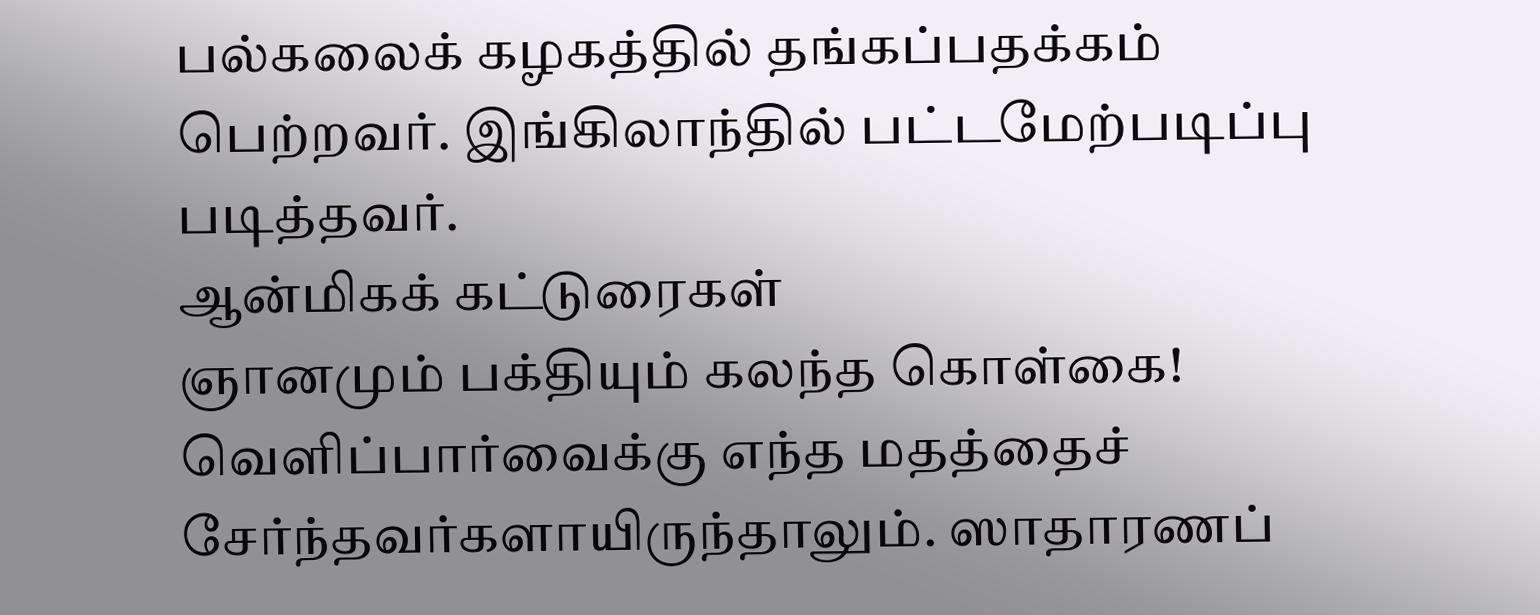பல்கலைக் கழகத்தில் தங்கப்பதக்கம் பெற்றவர். இங்கிலாந்தில் பட்டமேற்படிப்பு படித்தவர்.
ஆன்மிகக் கட்டுரைகள்
ஞானமும் பக்தியும் கலந்த கொள்கை!
வெளிப்பார்வைக்கு எந்த மதத்தைச் சேர்ந்தவர்களாயிருந்தாலும். ஸாதாரணப்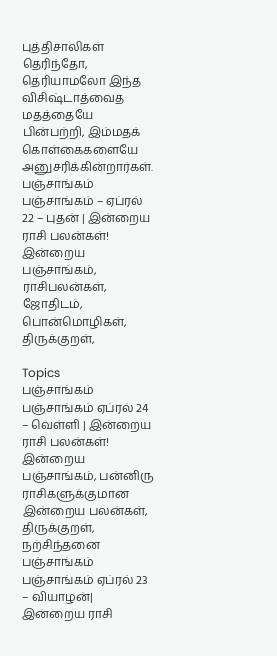புத்திசாலிகள் தெரிந்தோ, தெரியாமலோ இந்த விசிஷ்டாத்வைத மதத்தையே பின்பற்றி, இம்மதக் கொள்கைகளையே அனுசரிக்கின்றார்கள்.
பஞ்சாங்கம்
பஞ்சாங்கம் – ஏப்ரல் 22 – புதன் | இன்றைய ராசி பலன்கள்!
இன்றைய பஞ்சாங்கம், ராசிபலன்கள், ஜோதிடம், பொன்மொழிகள், திருக்குறள்,

Topics
பஞ்சாங்கம்
பஞ்சாங்கம் ஏப்ரல் 24 – வெள்ளி | இன்றைய ராசி பலன்கள்!
இன்றைய பஞ்சாங்கம், பன்னிரு ராசிகளுக்குமான இன்றைய பலன்கள், திருக்குறள், நற்சிந்தனை
பஞ்சாங்கம்
பஞ்சாங்கம் ஏப்ரல் 23 – வியாழன்| இன்றைய ராசி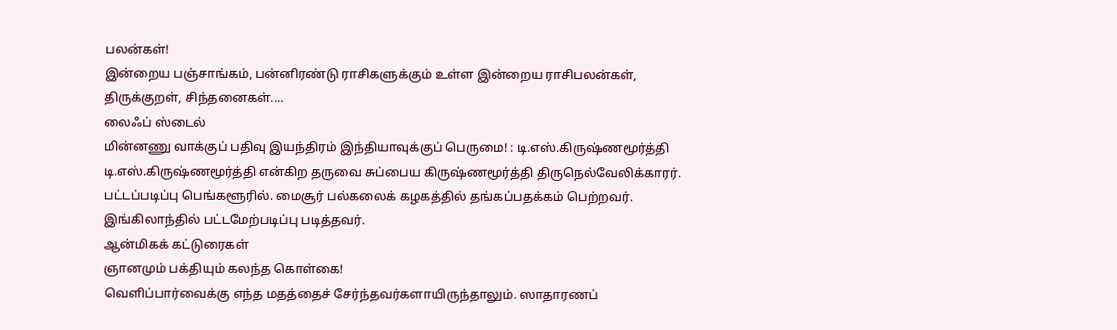பலன்கள்!
இன்றைய பஞ்சாங்கம், பன்னிரண்டு ராசிகளுக்கும் உள்ள இன்றைய ராசிபலன்கள், திருக்குறள், சிந்தனைகள்....
லைஃப் ஸ்டைல்
மின்னணு வாக்குப் பதிவு இயந்திரம் இந்தியாவுக்குப் பெருமை! : டி.எஸ்.கிருஷ்ணமூர்த்தி
டி.எஸ்.கிருஷ்ணமூர்த்தி என்கிற தருவை சுப்பைய கிருஷ்ணமூர்த்தி திருநெல்வேலிக்காரர். பட்டப்படிப்பு பெங்களூரில். மைசூர் பல்கலைக் கழகத்தில் தங்கப்பதக்கம் பெற்றவர். இங்கிலாந்தில் பட்டமேற்படிப்பு படித்தவர்.
ஆன்மிகக் கட்டுரைகள்
ஞானமும் பக்தியும் கலந்த கொள்கை!
வெளிப்பார்வைக்கு எந்த மதத்தைச் சேர்ந்தவர்களாயிருந்தாலும். ஸாதாரணப்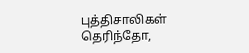புத்திசாலிகள் தெரிந்தோ,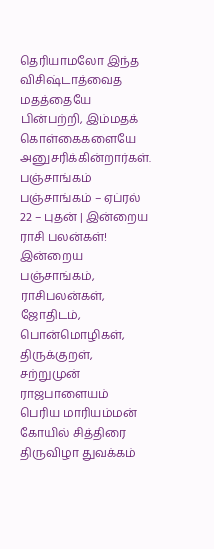தெரியாமலோ இந்த விசிஷ்டாத்வைத மதத்தையே பின்பற்றி, இம்மதக் கொள்கைகளையே அனுசரிக்கின்றார்கள்.
பஞ்சாங்கம்
பஞ்சாங்கம் – ஏப்ரல் 22 – புதன் | இன்றைய ராசி பலன்கள்!
இன்றைய பஞ்சாங்கம், ராசிபலன்கள், ஜோதிடம், பொன்மொழிகள், திருக்குறள்,
சற்றுமுன்
ராஜபாளையம் பெரிய மாரியம்மன் கோயில் சித்திரை திருவிழா துவக்கம்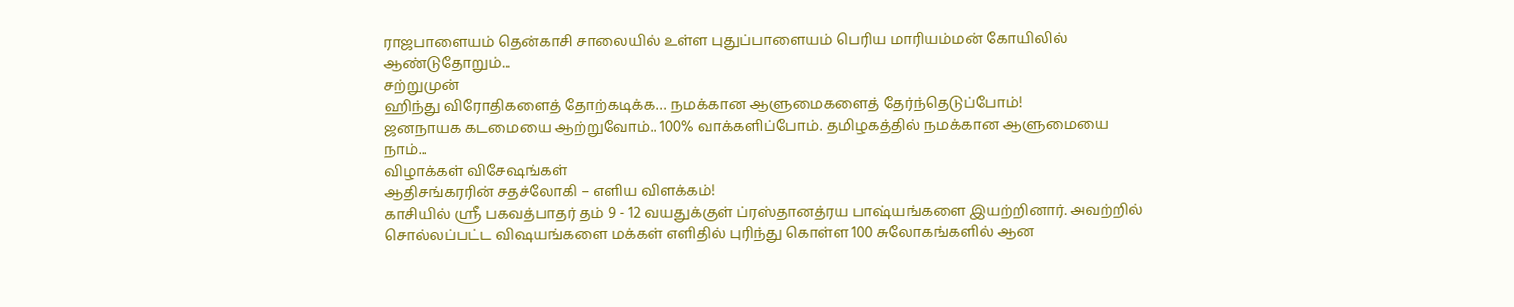ராஜபாளையம் தென்காசி சாலையில் உள்ள புதுப்பாளையம் பெரிய மாரியம்மன் கோயிலில் ஆண்டுதோறும்...
சற்றுமுன்
ஹிந்து விரோதிகளைத் தோற்கடிக்க… நமக்கான ஆளுமைகளைத் தேர்ந்தெடுப்போம்!
ஜனநாயக கடமையை ஆற்றுவோம்.. 100% வாக்களிப்போம். தமிழகத்தில் நமக்கான ஆளுமையை நாம்...
விழாக்கள் விசேஷங்கள்
ஆதிசங்கரரின் சதச்லோகி – எளிய விளக்கம்!
காசியில் ஸ்ரீ பகவத்பாதர் தம் 9 - 12 வயதுக்குள் ப்ரஸ்தானத்ரய பாஷ்யங்களை இயற்றினார். அவற்றில் சொல்லப்பட்ட விஷயங்களை மக்கள் எளிதில் புரிந்து கொள்ள 100 சுலோகங்களில் ஆன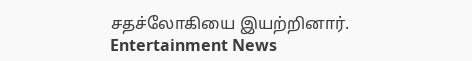சதச்லோகியை இயற்றினார்.
Entertainment News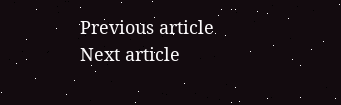Previous article
Next article